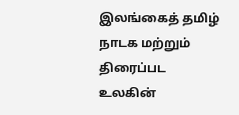இலங்கைத் தமிழ் நாடக மற்றும் திரைப்பட உலகின்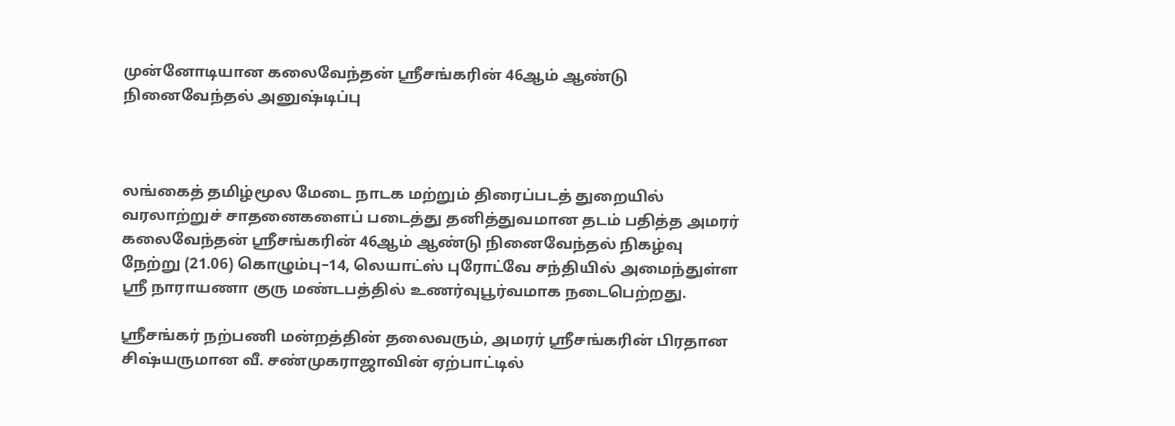முன்னோடியான கலைவேந்தன் ஸ்ரீசங்கரின் 46ஆம் ஆண்டு நினைவேந்தல் அனுஷ்டிப்பு



லங்கைத் தமிழ்மூல மேடை நாடக மற்றும் திரைப்படத் துறையில் வரலாற்றுச் சாதனைகளைப் படைத்து தனித்துவமான தடம் பதித்த அமரர் கலைவேந்தன் ஸ்ரீசங்கரின் 46ஆம் ஆண்டு நினைவேந்தல் நிகழ்வு நேற்று (21.06) கொழும்பு–14, லெயாட்ஸ் புரோட்வே சந்தியில் அமைந்துள்ள ஸ்ரீ நாராயணா குரு மண்டபத்தில் உணர்வுபூர்வமாக நடைபெற்றது.

ஸ்ரீசங்கர் நற்பணி மன்றத்தின் தலைவரும், அமரர் ஸ்ரீசங்கரின் பிரதான சிஷ்யருமான வீ. சண்முகராஜாவின் ஏற்பாட்டில்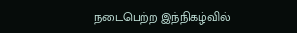நடைபெற்ற இந்நிகழ்வில்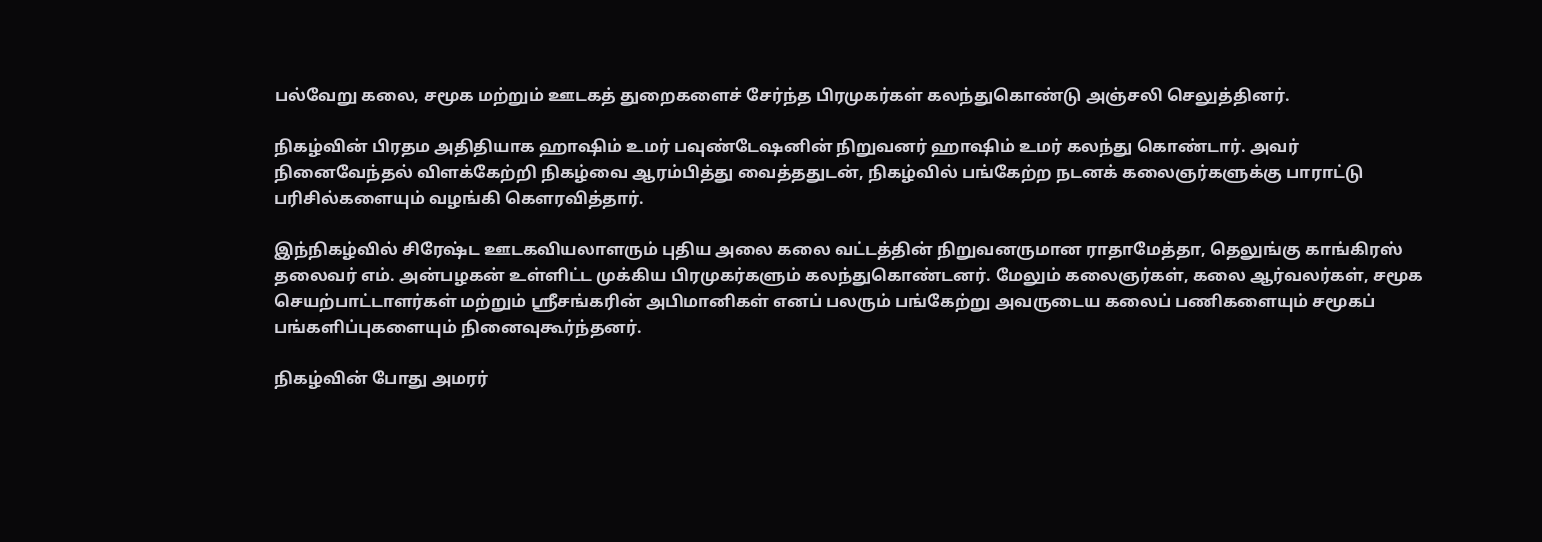பல்வேறு கலை, சமூக மற்றும் ஊடகத் துறைகளைச் சேர்ந்த பிரமுகர்கள் கலந்துகொண்டு அஞ்சலி செலுத்தினர்.

நிகழ்வின் பிரதம அதிதியாக ஹாஷிம் உமர் பவுண்டேஷனின் நிறுவனர் ஹாஷிம் உமர் கலந்து கொண்டார். அவர் நினைவேந்தல் விளக்கேற்றி நிகழ்வை ஆரம்பித்து வைத்ததுடன், நிகழ்வில் பங்கேற்ற நடனக் கலைஞர்களுக்கு பாராட்டு பரிசில்களையும் வழங்கி கௌரவித்தார்.

இந்நிகழ்வில் சிரேஷ்ட ஊடகவியலாளரும் புதிய அலை கலை வட்டத்தின் நிறுவனருமான ராதாமேத்தா, தெலுங்கு காங்கிரஸ் தலைவர் எம். அன்பழகன் உள்ளிட்ட முக்கிய பிரமுகர்களும் கலந்துகொண்டனர். மேலும் கலைஞர்கள், கலை ஆர்வலர்கள், சமூக செயற்பாட்டாளர்கள் மற்றும் ஸ்ரீசங்கரின் அபிமானிகள் எனப் பலரும் பங்கேற்று அவருடைய கலைப் பணிகளையும் சமூகப் பங்களிப்புகளையும் நினைவுகூர்ந்தனர்.

நிகழ்வின் போது அமரர்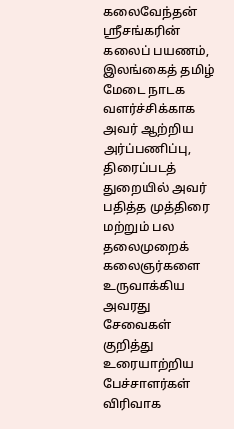கலைவேந்தன் ஸ்ரீசங்கரின் கலைப் பயணம், இலங்கைத் தமிழ் மேடை நாடக வளர்ச்சிக்காக அவர் ஆற்றிய அர்ப்பணிப்பு, திரைப்படத் துறையில் அவர் பதித்த முத்திரை மற்றும் பல தலைமுறைக் கலைஞர்களை உருவாக்கிய அவரது சேவைகள் குறித்து உரையாற்றிய பேச்சாளர்கள் விரிவாக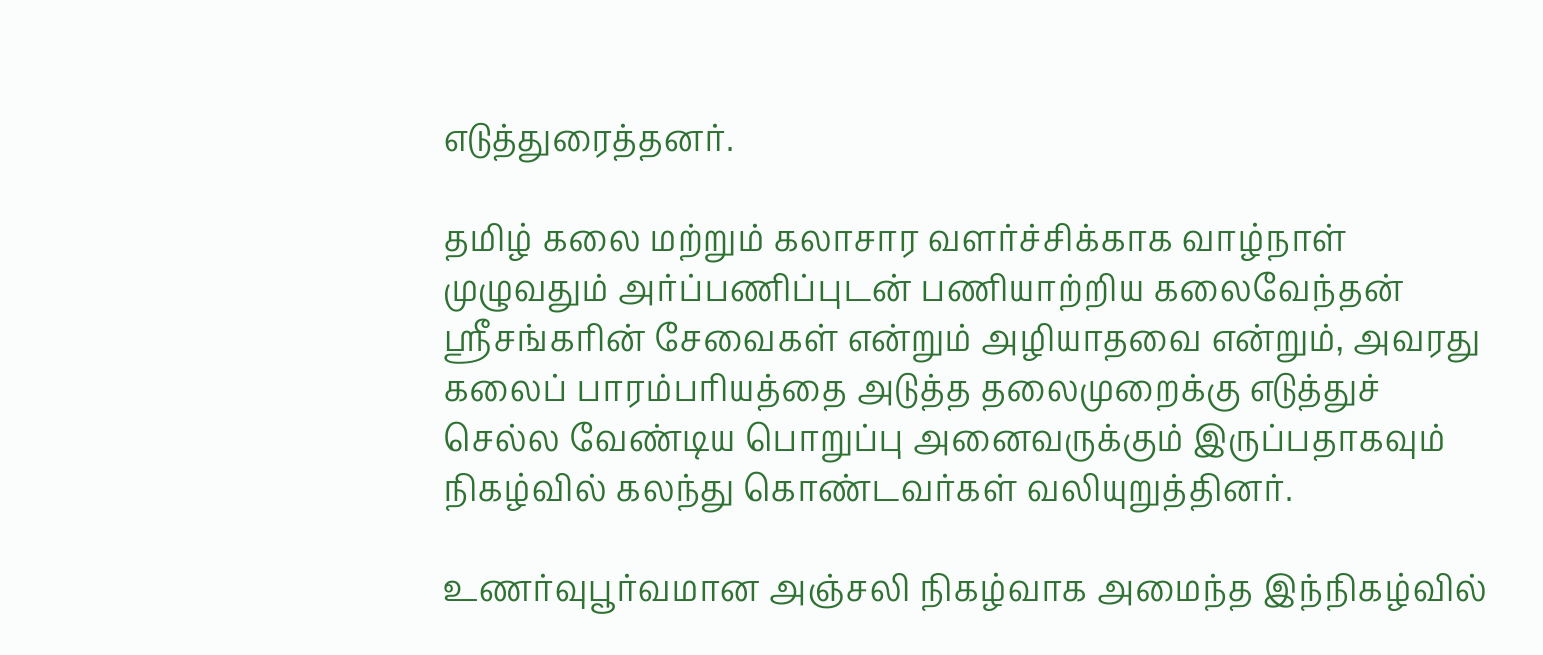எடுத்துரைத்தனர்.

தமிழ் கலை மற்றும் கலாசார வளர்ச்சிக்காக வாழ்நாள் முழுவதும் அர்ப்பணிப்புடன் பணியாற்றிய கலைவேந்தன் ஸ்ரீசங்கரின் சேவைகள் என்றும் அழியாதவை என்றும், அவரது கலைப் பாரம்பரியத்தை அடுத்த தலைமுறைக்கு எடுத்துச் செல்ல வேண்டிய பொறுப்பு அனைவருக்கும் இருப்பதாகவும் நிகழ்வில் கலந்து கொண்டவர்கள் வலியுறுத்தினர்.

உணர்வுபூர்வமான அஞ்சலி நிகழ்வாக அமைந்த இந்நிகழ்வில்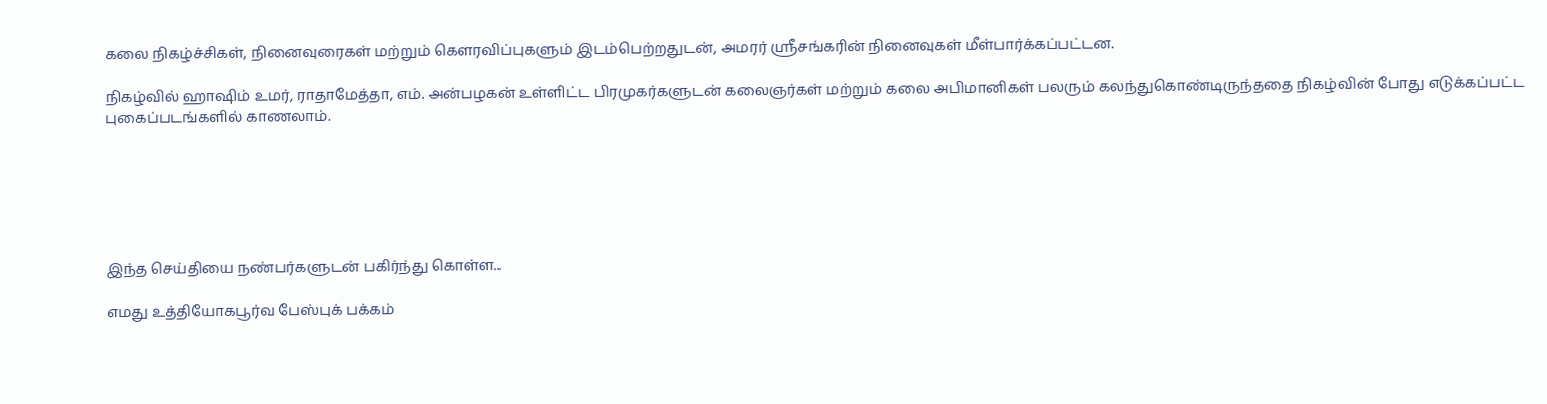கலை நிகழ்ச்சிகள், நினைவுரைகள் மற்றும் கௌரவிப்புகளும் இடம்பெற்றதுடன், அமரர் ஸ்ரீசங்கரின் நினைவுகள் மீள்பார்க்கப்பட்டன.

நிகழ்வில் ஹாஷிம் உமர், ராதாமேத்தா, எம். அன்பழகன் உள்ளிட்ட பிரமுகர்களுடன் கலைஞர்கள் மற்றும் கலை அபிமானிகள் பலரும் கலந்துகொண்டிருந்ததை நிகழ்வின் போது எடுக்கப்பட்ட புகைப்படங்களில் காணலாம்.






இந்த செய்தியை நண்பர்களுடன் பகிர்ந்து கொள்ள...

எமது உத்தியோகபூர்வ பேஸ்புக் பக்கம்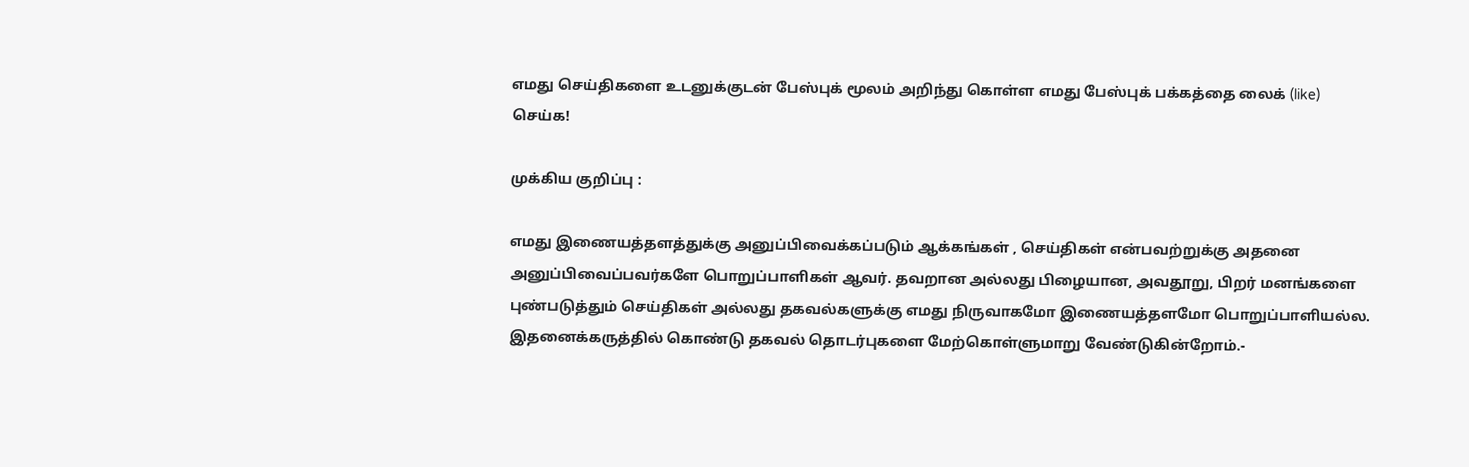எமது செய்திகளை உடனுக்குடன் பேஸ்புக் மூலம் அறிந்து கொள்ள எமது பேஸ்புக் பக்கத்தை லைக் (like) செய்க!

முக்கிய குறிப்பு :

எமது இணையத்தளத்துக்கு அனுப்பிவைக்கப்படும் ஆக்கங்கள் , செய்திகள் என்பவற்றுக்கு அதனை அனுப்பிவைப்பவர்களே பொறுப்பாளிகள் ஆவர். தவறான அல்லது பிழையான, அவதூறு, பிறர் மனங்களை புண்படுத்தும் செய்திகள் அல்லது தகவல்களுக்கு எமது நிருவாகமோ இணையத்தளமோ பொறுப்பாளியல்ல. இதனைக்கருத்தில் கொண்டு தகவல் தொடர்புகளை மேற்கொள்ளுமாறு வேண்டுகின்றோம்.-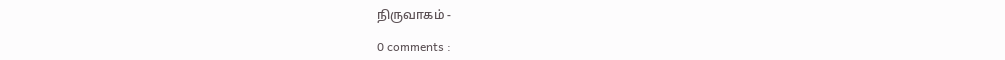நிருவாகம் -

0 comments :